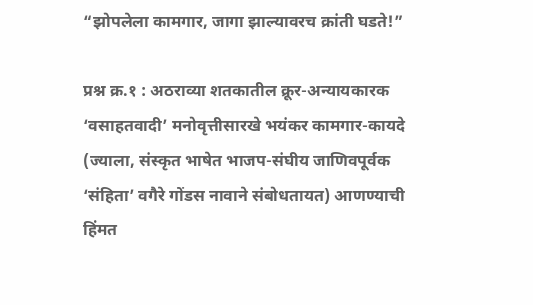“झोपलेला कामगार, जागा झाल्यावरच क्रांती घडते!”

प्रश्न क्र.१ : अठराव्या शतकातील क्रूर-अन्यायकारक ‘वसाहतवादी’ मनोवृत्तीसारखे भयंकर कामगार-कायदे (ज्याला, संस्कृत भाषेत भाजप-संघीय जाणिवपूर्वक ‘संहिता’ वगैरे गोंडस नावाने संबोधतायत) आणण्याची हिंमत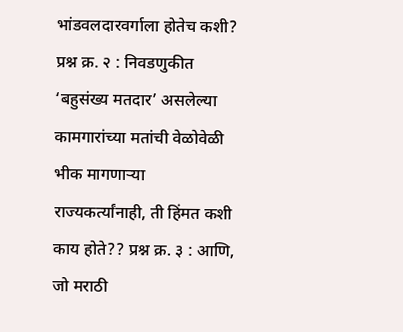भांडवलदारवर्गाला होतेच कशी? प्रश्न क्र. २ : निवडणुकीत ‘बहुसंख्य मतदार’ असलेल्या कामगारांच्या मतांची वेळोवेळी भीक मागणाऱ्या राज्यकर्त्यांनाही, ती हिंमत कशी काय होते?? प्रश्न क्र. ३ : आणि, जो मराठी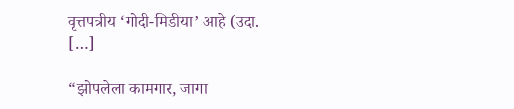वृत्तपत्रीय ‘गोदी-मिडीया’ आहे (उदा. […]

“झोपलेला कामगार, जागा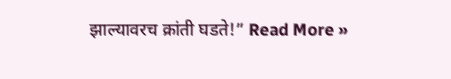झाल्यावरच क्रांती घडते!” Read More »